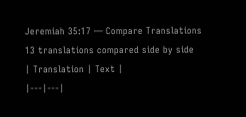Jeremiah 35:17 — Compare Translations
13 translations compared side by side
| Translation | Text |
|---|---|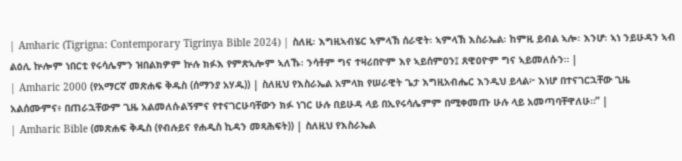| Amharic (Tigrigna: Contemporary Tigrinya Bible 2024) | ስለዚ፡ እግዚኣብሄር ኣምላኽ ሰራዊት፡ ኣምላኽ እስራኤል፡ ከምዚ ይብል ኣሎ፡ እንሆ፡ ኣነ ንይሁዳን ኣብ ልዕሊ ኵሎም ነበርቲ የሩሳሌምን ዝበልክዎም ኵሉ ክፉእ የምጽኣሎም ኣለኹ፡ ንሳቶም ግና ተዛሪበዮም እየ ኣይሰምዐን፤ ጸዊዐዮም ግና ኣይመለሱን። |
| Amharic 2000 (የአማርኛ መጽሐፍ ቅዱስ (ሰማንያ አሃዱ)) | ስለዚህ የእስራኤል አምላክ የሠራዊት ጌታ እግዚአብሔር እንዲህ ይላል፦ እነሆ በተናገርኋቸው ጊዜ አልሰሙምና፥ በጠራኋቸውም ጊዜ አልመለሱልኝምና የተናገርሁባቸውን ክፉ ነገር ሁሉ በይሁዳ ላይ በኢየሩሳሌምም በሚቀመጡ ሁሉ ላይ አመጣባቸዋለሁ።” |
| Amharic Bible (መጽሐፍ ቅዱስ (የብሉይና የሐዲስ ኪዳን መጻሕፍት)) | ስለዚህ የእስራኤል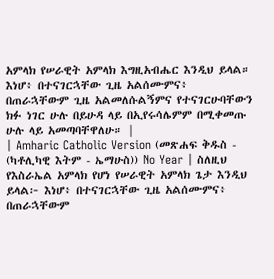አምላክ የሠራዊት አምላክ እግዚአብሔር እንዲህ ይላል። እነሆ፥ በተናገርኋቸው ጊዜ አልሰሙምና፥ በጠራኋቸውም ጊዜ አልመለሱልኝምና የተናገርሁባቸውን ክፉ ነገር ሁሉ በይሁዳ ላይ በኢየሩሳሌምም በሚቀመጡ ሁሉ ላይ አመጣባቸዋለሁ። |
| Amharic Catholic Version (መጽሐፍ ቅዱስ - (ካቶሊካዊ እትም - ኤማሁስ)) No Year | ስለዚህ የእስራኤል አምላክ የሆነ የሠራዊት አምላክ ጌታ እንዲህ ይላል፦ እነሆ፥ በተናገርኋቸው ጊዜ አልሰሙምና፥ በጠራኋቸውም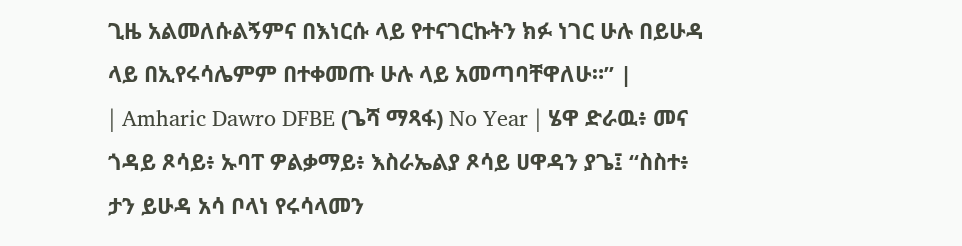ጊዜ አልመለሱልኝምና በእነርሱ ላይ የተናገርኩትን ክፉ ነገር ሁሉ በይሁዳ ላይ በኢየሩሳሌምም በተቀመጡ ሁሉ ላይ አመጣባቸዋለሁ።” |
| Amharic Dawro DFBE (ጌሻ ማጻፋ) No Year | ሄዋ ድራዉ፥ መና ጎዳይ ጾሳይ፥ ኡባፐ ዎልቃማይ፥ እስራኤልያ ጾሳይ ሀዋዳን ያጌ፤ “ስስተ፥ ታን ይሁዳ አሳ ቦላነ የሩሳላመን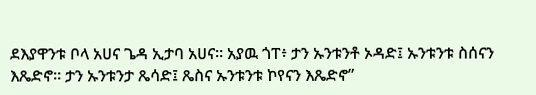ደእያዋንቱ ቦላ አሀና ጌዳ ኢታባ አሀና። አያዉ ጎፐ፥ ታን ኡንቱንቶ ኦዳድ፤ ኡንቱንቱ ስሰናን እጼድኖ። ታን ኡንቱንታ ጼሳድ፤ ጼስና ኡንቱንቱ ኮየናን እጼድኖ”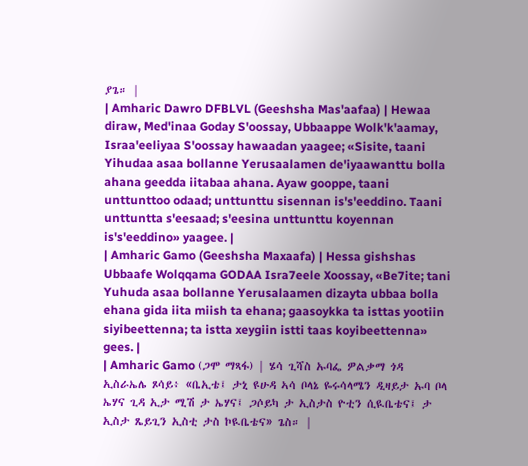ያጌ። |
| Amharic Dawro DFBLVL (Geeshsha Mas'aafaa) | Hewaa diraw, Med'inaa Goday S'oossay, Ubbaappe Wolk'k'aamay, Israa'eeliyaa S'oossay hawaadan yaagee; «Sisite, taani Yihudaa asaa bollanne Yerusaalamen de'iyaawanttu bolla ahana geedda iitabaa ahana. Ayaw gooppe, taani unttunttoo odaad; unttunttu sisennan is's'eeddino. Taani unttuntta s'eesaad; s'eesina unttunttu koyennan is's'eeddino» yaagee. |
| Amharic Gamo (Geeshsha Maxaafa) | Hessa gishshas Ubbaafe Wolqqama GODAA Isra7eele Xoossay, «Be7ite; tani Yuhuda asaa bollanne Yerusalaamen dizayta ubbaa bolla ehana gida iita miish ta ehana; gaasoykka ta isttas yootiin siyibeettenna; ta istta xeygiin istti taas koyibeettenna» gees. |
| Amharic Gamo (ጋሞ ማጻፋ) | ሄሳ ጊሻስ ኡባፌ ዎልቃማ ጎዳ ኢስራኤሌ ጾሳይ፥ «ቤኢቴ፤ ታኒ ዩሁዳ ኣሳ ቦላኔ ዬሩሳላሜን ዲዛይታ ኡባ ቦላ ኤሃና ጊዳ ኢታ ሚሽ ታ ኤሃና፤ ጋሶይካ ታ ኢስታስ ዮቲን ሲዪቤቴና፤ ታ ኢስታ ጼይጊን ኢስቲ ታስ ኮዪቤቴና» ጌስ። |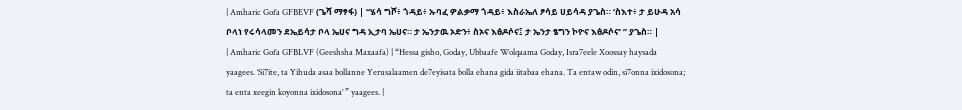| Amharic Gofa GFBEVF (ጌሻ ማፃፋ) | “ሄሳ ግሾ፥ ጎዳይ፥ ኡባፈ ዎልቃማ ጎዳይ፥ እስራኤለ ፆሳይ ሀይሳዳ ያጌስ። ‘ስእተ፥ ታ ይሁዳ አሳ ቦላነ የሩሳላመን ደኤይሳታ ቦላ ኤሀና ግዳ ኢታባ ኤሀና። ታ ኤንታዉ ኦድን፥ ስኦና እፅዶሶና፤ ታ ኤንታ ፄግን ኮዮና እፅዶሶና’ ” ያጌስ። |
| Amharic Gofa GFBLVF (Geeshsha Maxaafa) | “Hessa gisho, Goday, Ubbaafe Wolqaama Goday, Isra7eele Xoossay haysada yaagees. ‘Si7ite, ta Yihuda asaa bollanne Yerusalaamen de7eyisata bolla ehana gida iitabaa ehana. Ta entaw odin, si7onna ixidosona; ta enta xeegin koyonna ixidosona’ ” yaagees. |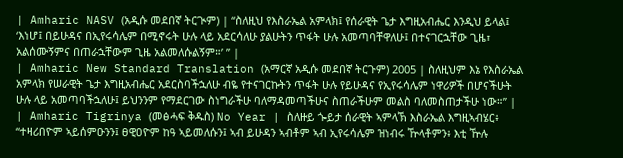| Amharic NASV (አዲሱ መደበኛ ትርጒም) | “ስለዚህ የእስራኤል አምላክ፤ የሰራዊት ጌታ እግዚአብሔር እንዲህ ይላል፤ ‘እነሆ፤ በይሁዳና በኢየሩሳሌም በሚኖሩት ሁሉ ላይ አደርሳለሁ ያልሁትን ጥፋት ሁሉ አመጣባቸዋለሁ፤ በተናገርኋቸው ጊዜ፣ አልሰሙኝምና በጠራኋቸውም ጊዜ አልመለሱልኝም።’ ” |
| Amharic New Standard Translation (አማርኛ አዲሱ መደበኛ ትርጉም) 2005 | ስለዚህም እኔ የእስራኤል አምላክ የሠራዊት ጌታ እግዚአብሔር አደርስባችኋለሁ ብዬ የተናገርኩትን ጥፋት ሁሉ የይሁዳና የኢየሩሳሌም ነዋሪዎች በሆናችሁት ሁሉ ላይ አመጣባችኋለሁ፤ ይህንንም የማደርገው ስነግራችሁ ባለማዳመጣችሁና ስጠራችሁም መልስ ባለመስጠታችሁ ነው።” |
| Amharic Tigrinya (መፅሓፍ ቅዱስ) No Year | ስለዙይ ጐይታ ሰራዊት ኣምላኽ እስራኤል እግዚኣብሄር፥ “ተዛሪበዮም ኣይሰምዑንን፤ ፀዊዐዮም ከዓ ኣይመለሱን፤ ኣብ ይሁዳን ኣብቶም ኣብ ኢየሩሳሌም ዝነብሩ ዅላቶምን፥ እቲ ዅሉ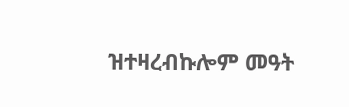ዝተዛረብኩሎም መዓት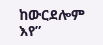ከውርደሎም እየ”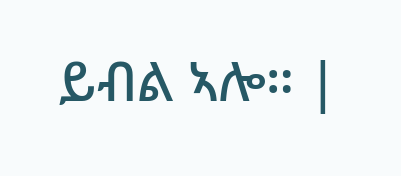ይብል ኣሎ። |